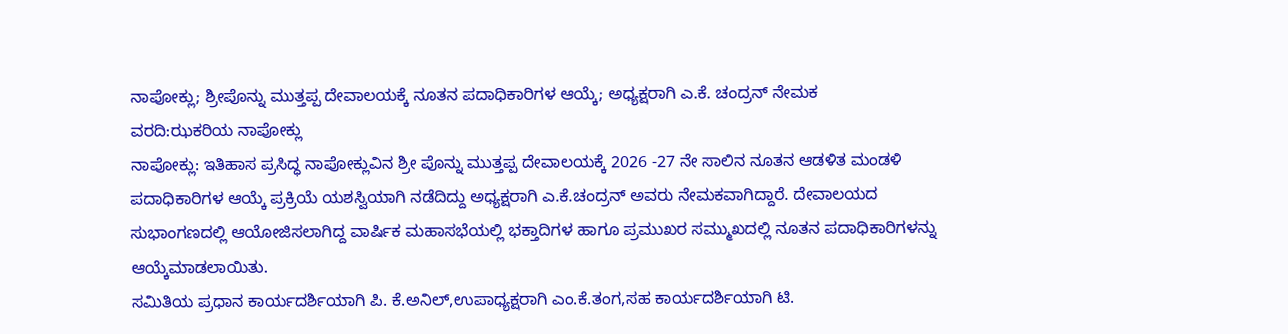ನಾಪೋಕ್ಲು; ಶ್ರೀಪೊನ್ನು ಮುತ್ತಪ್ಪ ದೇವಾಲಯಕ್ಕೆ ನೂತನ ಪದಾಧಿಕಾರಿಗಳ ಆಯ್ಕೆ; ಅಧ್ಯಕ್ಷರಾಗಿ ಎ.ಕೆ. ಚಂದ್ರನ್ ನೇಮಕ
ವರದಿ:ಝಕರಿಯ ನಾಪೋಕ್ಲು
ನಾಪೋಕ್ಲು: ಇತಿಹಾಸ ಪ್ರಸಿದ್ಧ ನಾಪೋಕ್ಲುವಿನ ಶ್ರೀ ಪೊನ್ನು ಮುತ್ತಪ್ಪ ದೇವಾಲಯಕ್ಕೆ 2026 -27 ನೇ ಸಾಲಿನ ನೂತನ ಆಡಳಿತ ಮಂಡಳಿ ಪದಾಧಿಕಾರಿಗಳ ಆಯ್ಕೆ ಪ್ರಕ್ರಿಯೆ ಯಶಸ್ವಿಯಾಗಿ ನಡೆದಿದ್ದು ಅಧ್ಯಕ್ಷರಾಗಿ ಎ.ಕೆ.ಚಂದ್ರನ್ ಅವರು ನೇಮಕವಾಗಿದ್ದಾರೆ. ದೇವಾಲಯದ ಸುಭಾಂಗಣದಲ್ಲಿ ಆಯೋಜಿಸಲಾಗಿದ್ದ ವಾರ್ಷಿಕ ಮಹಾಸಭೆಯಲ್ಲಿ ಭಕ್ತಾದಿಗಳ ಹಾಗೂ ಪ್ರಮುಖರ ಸಮ್ಮುಖದಲ್ಲಿ ನೂತನ ಪದಾಧಿಕಾರಿಗಳನ್ನು ಆಯ್ಕೆಮಾಡಲಾಯಿತು.
ಸಮಿತಿಯ ಪ್ರಧಾನ ಕಾರ್ಯದರ್ಶಿಯಾಗಿ ಪಿ. ಕೆ.ಅನಿಲ್,ಉಪಾಧ್ಯಕ್ಷರಾಗಿ ಎಂ.ಕೆ.ತಂಗ,ಸಹ ಕಾರ್ಯದರ್ಶಿಯಾಗಿ ಟಿ.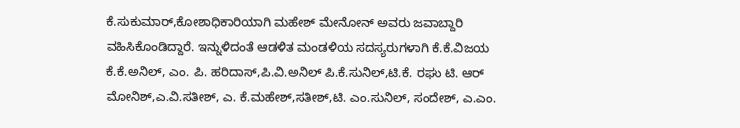ಕೆ.ಸುಕುಮಾರ್,ಕೋಶಾಧಿಕಾರಿಯಾಗಿ ಮಹೇಶ್ ಮೇನೋನ್ ಅವರು ಜವಾಬ್ದಾರಿ ವಹಿಸಿಕೊಂಡಿದ್ದಾರೆ. ಇನ್ನುಳಿದಂತೆ ಆಡಳಿತ ಮಂಡಳಿಯ ಸದಸ್ಯರುಗಳಾಗಿ ಕೆ.ಕೆ.ವಿಜಯ ಕೆ.ಕೆ.ಅನಿಲ್, ಎಂ. ಪಿ. ಹರಿದಾಸ್,ಪಿ.ವಿ.ಅನಿಲ್ ಪಿ.ಕೆ.ಸುನಿಲ್,ಟಿ.ಕೆ. ರಘು ಟಿ. ಆರ್ ಮೋನಿಶ್,ಎ.ವಿ.ಸತೀಶ್, ಎ. ಕೆ.ಮಹೇಶ್,ಸತೀಶ್,ಟಿ. ಎಂ.ಸುನಿಲ್, ಸಂದೇಶ್, ಎ.ಎಂ.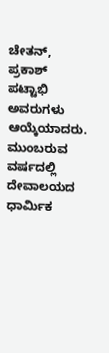ಚೇತನ್, ಪ್ರಕಾಶ್ ಪಟ್ಟಾಭಿ ಅವರುಗಳು ಆಯ್ಕೆಯಾದರು. ಮುಂಬರುವ ವರ್ಷದಲ್ಲಿ ದೇವಾಲಯದ ಧಾರ್ಮಿಕ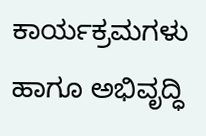ಕಾರ್ಯಕ್ರಮಗಳು ಹಾಗೂ ಅಭಿವೃದ್ಧಿ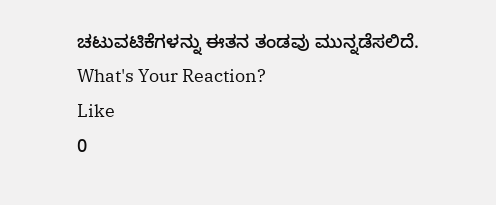ಚಟುವಟಿಕೆಗಳನ್ನು ಈತನ ತಂಡವು ಮುನ್ನಡೆಸಲಿದೆ.
What's Your Reaction?
Like
0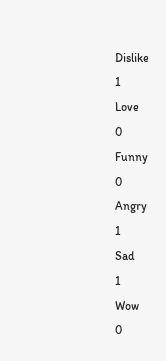Dislike
1
Love
0
Funny
0
Angry
1
Sad
1
Wow
0